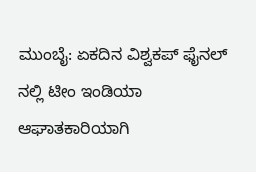ಮುಂಬೈ: ಏಕದಿನ ವಿಶ್ವಕಪ್ ಫೈನಲ್ ನಲ್ಲಿ ಟೀಂ ಇಂಡಿಯಾ ಆಘಾತಕಾರಿಯಾಗಿ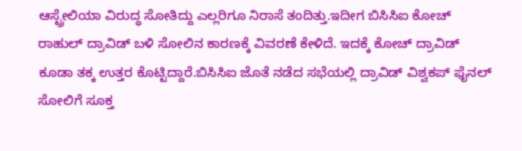ಆಸ್ಟ್ರೇಲಿಯಾ ವಿರುದ್ಧ ಸೋತಿದ್ದು ಎಲ್ಲರಿಗೂ ನಿರಾಸೆ ತಂದಿತ್ತು.ಇದೀಗ ಬಿಸಿಸಿಐ ಕೋಚ್ ರಾಹುಲ್ ದ್ರಾವಿಡ್ ಬಳಿ ಸೋಲಿನ ಕಾರಣಕ್ಕೆ ವಿವರಣೆ ಕೇಳಿದೆ. ಇದಕ್ಕೆ ಕೋಚ್ ದ್ರಾವಿಡ್ ಕೂಡಾ ತಕ್ಕ ಉತ್ತರ ಕೊಟ್ಟಿದ್ದಾರೆ.ಬಿಸಿಸಿಐ ಜೊತೆ ನಡೆದ ಸಭೆಯಲ್ಲಿ ದ್ರಾವಿಡ್ ವಿಶ್ವಕಪ್ ಫೈನಲ್ ಸೋಲಿಗೆ ಸೂಕ್ತ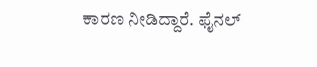ಕಾರಣ ನೀಡಿದ್ದಾರೆ. ಫೈನಲ್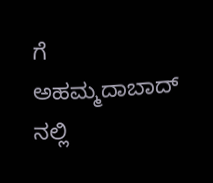ಗೆ ಅಹಮ್ಮದಾಬಾದ್ ನಲ್ಲಿ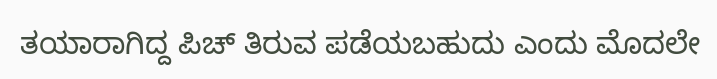ತಯಾರಾಗಿದ್ದ ಪಿಚ್ ತಿರುವ ಪಡೆಯಬಹುದು ಎಂದು ಮೊದಲೇ